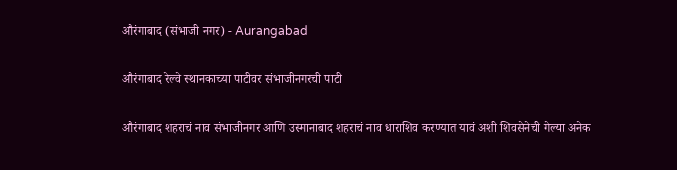औरंगाबाद (संभाजी नगर) - Aurangabad

औरंगाबाद रेल्वे स्थानकाच्या पाटीवर संभाजीनगरची पाटी

औरंगाबाद शहराचं नाव संभाजीनगर आणि उस्मानाबाद शहराचं नाव धाराशिव करण्यात यावं अशी शिवसेनेची गेल्या अनेक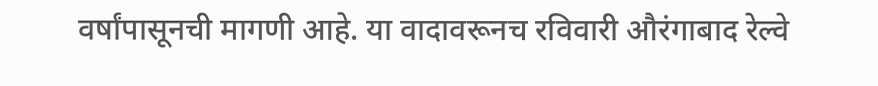वर्षांपासूनची मागणी आहे. या वादावरूनच रविवारी औरंगाबाद रेल्वे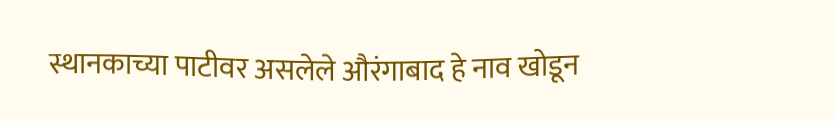स्थानकाच्या पाटीवर असलेले औरंगाबाद हे नाव खोडून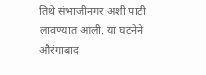तिथे संभाजीनगर अशी पाटी लावण्यात आली. या घटनेने औरंगाबाद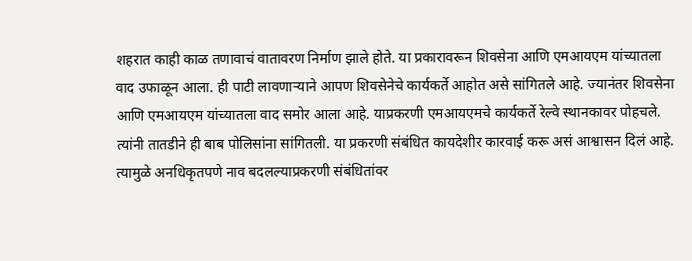शहरात काही काळ तणावाचं वातावरण निर्माण झाले होते. या प्रकारावरून शिवसेना आणि एमआयएम यांच्यातला वाद उफाळून आला. ही पाटी लावणाऱ्याने आपण शिवसेनेचे कार्यकर्ते आहोत असे सांगितले आहे. ज्यानंतर शिवसेना आणि एमआयएम यांच्यातला वाद समोर आला आहे. याप्रकरणी एमआयएमचे कार्यकर्ते रेल्वे स्थानकावर पोहचले. त्यांनी तातडीने ही बाब पोलिसांना सांगितली. या प्रकरणी संबंधित कायदेशीर कारवाई करू असं आश्वासन दिलं आहे. त्यामुळे अनधिकृतपणे नाव बदलल्याप्रकरणी संबंधितांवर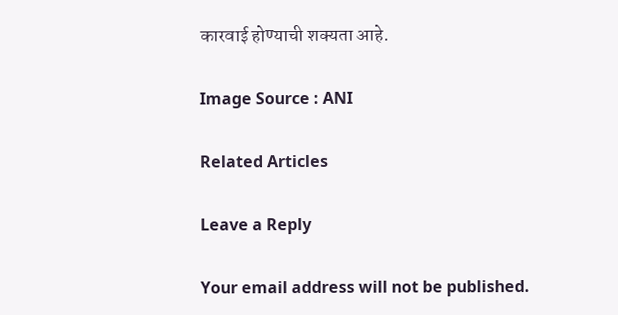कारवाई होण्याची शक्यता आहे.

Image Source : ANI

Related Articles

Leave a Reply

Your email address will not be published.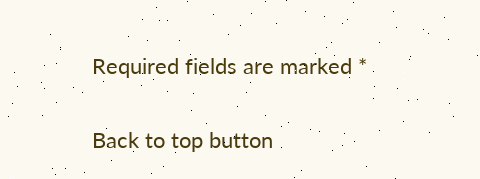Required fields are marked *

Back to top button